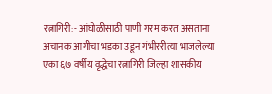रत्नागिरी:- आंघोळीसाठी पाणी गरम करत असताना अचानक आगीचा भडका उडून गंभीररीत्या भाजलेल्या एका ६७ वर्षीय वृद्धेचा रत्नागिरी जिल्हा शासकीय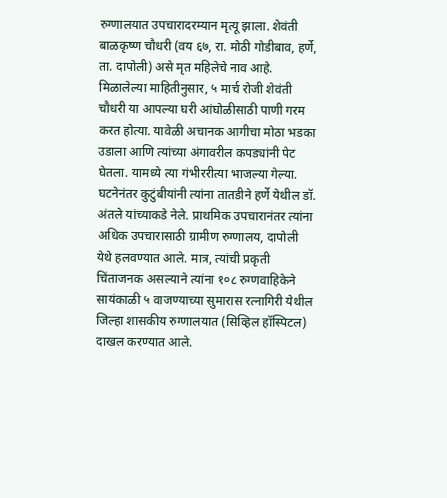रुग्णालयात उपचारादरम्यान मृत्यू झाला. शेवंती बाळकृष्ण चौधरी (वय ६७, रा. मोठी गोडीबाव, हर्णे, ता. दापोली) असे मृत महिलेचे नाव आहे.
मिळालेल्या माहितीनुसार, ५ मार्च रोजी शेवंती चौधरी या आपल्या घरी आंघोळीसाठी पाणी गरम करत होत्या. यावेळी अचानक आगीचा मोठा भडका उडाला आणि त्यांच्या अंगावरील कपड्यांनी पेट घेतला. यामध्ये त्या गंभीररीत्या भाजल्या गेल्या.
घटनेनंतर कुटुंबीयांनी त्यांना तातडीने हर्णे येथील डॉ. अंतले यांच्याकडे नेले. प्राथमिक उपचारानंतर त्यांना अधिक उपचारासाठी ग्रामीण रुग्णालय, दापोली येथे हलवण्यात आले. मात्र, त्यांची प्रकृती चिंताजनक असल्याने त्यांना १०८ रुग्णवाहिकेने सायंकाळी ५ वाजण्याच्या सुमारास रत्नागिरी येथील जिल्हा शासकीय रुग्णालयात (सिव्हिल हॉस्पिटल) दाखल करण्यात आले.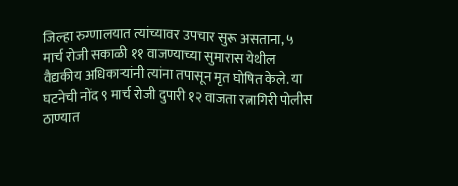जिल्हा रुग्णालयात त्यांच्यावर उपचार सुरू असताना, ५ मार्च रोजी सकाळी ११ वाजण्याच्या सुमारास येथील वैद्यकीय अधिकाऱ्यांनी त्यांना तपासून मृत घोषित केले. या घटनेची नोंद ९ मार्च रोजी दुपारी १२ वाजता रत्नागिरी पोलीस ठाण्यात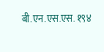बी.एन.एस.एस. १९४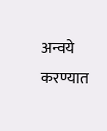अन्वये करण्यात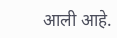आली आहे.